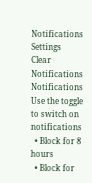Notifications
Settings
Clear Notifications
Notifications
Use the toggle to switch on notifications
  • Block for 8 hours
  • Block for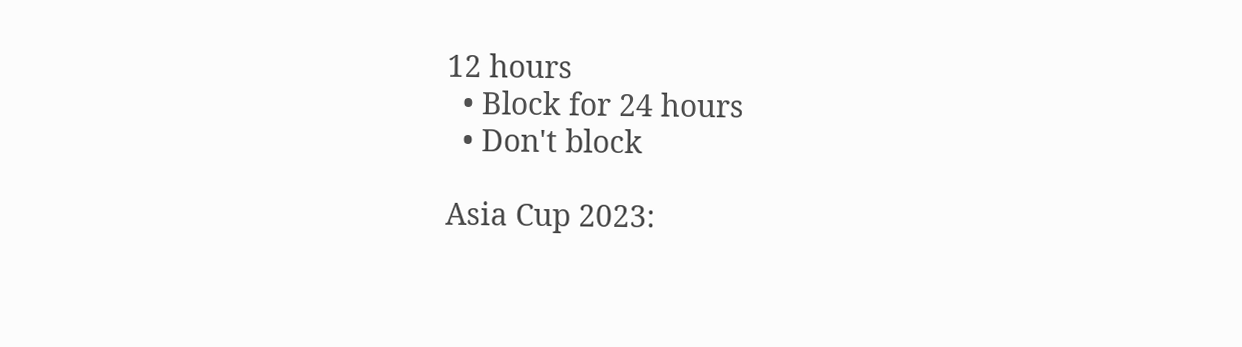12 hours
  • Block for 24 hours
  • Don't block

Asia Cup 2023: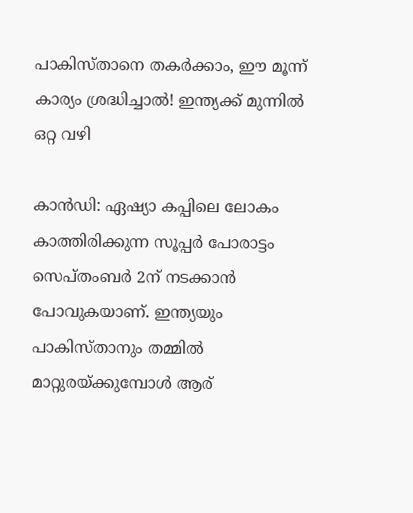പാകിസ്താനെ തകര്‍ക്കാം, ഈ മൂന്ന് കാര്യം ശ്രദ്ധിച്ചാല്‍! ഇന്ത്യക്ക് മുന്നില്‍ ഒറ്റ വഴി

കാന്‍ഡി: ഏഷ്യാ കപ്പിലെ ലോകം കാത്തിരിക്കുന്ന സൂപ്പര്‍ പോരാട്ടം സെപ്തംബര്‍ 2ന് നടക്കാന്‍ പോവുകയാണ്. ഇന്ത്യയും പാകിസ്താനും തമ്മില്‍ മാറ്റുരയ്ക്കുമ്പോള്‍ ആര്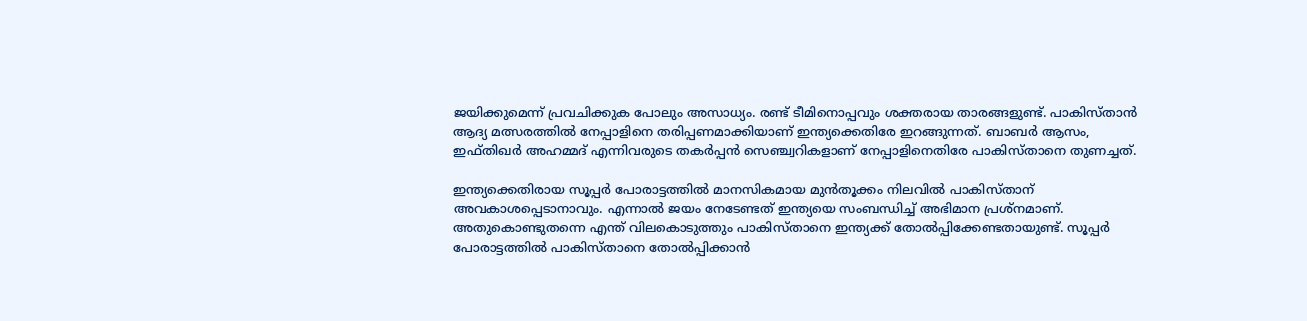ജയിക്കുമെന്ന് പ്രവചിക്കുക പോലും അസാധ്യം. രണ്ട് ടീമിനൊപ്പവും ശക്തരായ താരങ്ങളുണ്ട്. പാകിസ്താന്‍ ആദ്യ മത്സരത്തില്‍ നേപ്പാളിനെ തരിപ്പണമാക്കിയാണ് ഇന്ത്യക്കെതിരേ ഇറങ്ങുന്നത്. ബാബര്‍ ആസം, ഇഫ്തിഖര്‍ അഹമ്മദ് എന്നിവരുടെ തകര്‍പ്പന്‍ സെഞ്ച്വറികളാണ് നേപ്പാളിനെതിരേ പാകിസ്താനെ തുണച്ചത്.

ഇന്ത്യക്കെതിരായ സൂപ്പര്‍ പോരാട്ടത്തില്‍ മാനസികമായ മുന്‍തൂക്കം നിലവില്‍ പാകിസ്താന് അവകാശപ്പെടാനാവും. എന്നാല്‍ ജയം നേടേണ്ടത് ഇന്ത്യയെ സംബന്ധിച്ച് അഭിമാന പ്രശ്‌നമാണ്. അതുകൊണ്ടുതന്നെ എന്ത് വിലകൊടുത്തും പാകിസ്താനെ ഇന്ത്യക്ക് തോല്‍പ്പിക്കേണ്ടതായുണ്ട്. സൂപ്പര്‍ പോരാട്ടത്തില്‍ പാകിസ്താനെ തോല്‍പ്പിക്കാന്‍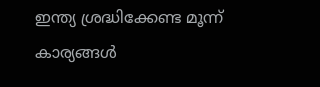ഇന്ത്യ ശ്രദ്ധിക്കേണ്ട മൂന്ന് കാര്യങ്ങള്‍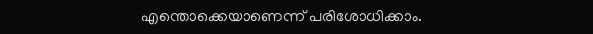എന്തൊക്കെയാണെന്ന് പരിശോധിക്കാം.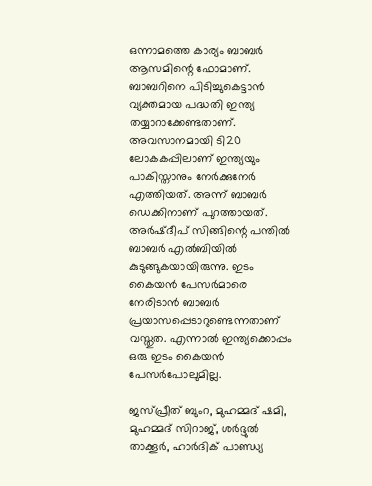ഒന്നാമത്തെ കാര്യം ബാബര്‍ ആസമിന്റെ ഫോമാണ്. ബാബറിനെ പിടിച്ചുകെട്ടാന്‍ വ്യക്തമായ പദ്ധതി ഇന്ത്യ തയ്യാറാക്കേണ്ടതാണ്. അവസാനമായി ടി20 ലോകകപ്പിലാണ് ഇന്ത്യയും പാകിസ്താനും നേര്‍ക്കുനേര്‍ എത്തിയത്. അന്ന് ബാബര്‍ ഡെക്കിനാണ് പുറത്തായത്. അര്‍ഷ്ദീപ് സിങ്ങിന്റെ പന്തില്‍ ബാബര്‍ എല്‍ബിയില്‍ കുടുങ്ങുകയായിരുന്നു. ഇടം കൈയന്‍ പേസര്‍മാരെ നേരിടാന്‍ ബാബര്‍ പ്രയാസപ്പെടാറുണ്ടെന്നതാണ് വസ്തുത. എന്നാല്‍ ഇന്ത്യക്കൊപ്പം ഒരു ഇടം കൈയന്‍ പേസര്‍പോലുമില്ല.

ജസ്പ്രീത് ബുംറ, മുഹമ്മദ് ഷമി, മുഹമ്മദ് സിറാജ്, ശര്‍ദ്ദുല്‍ താക്കൂര്‍, ഹാര്‍ദിക് പാണ്ഡ്യ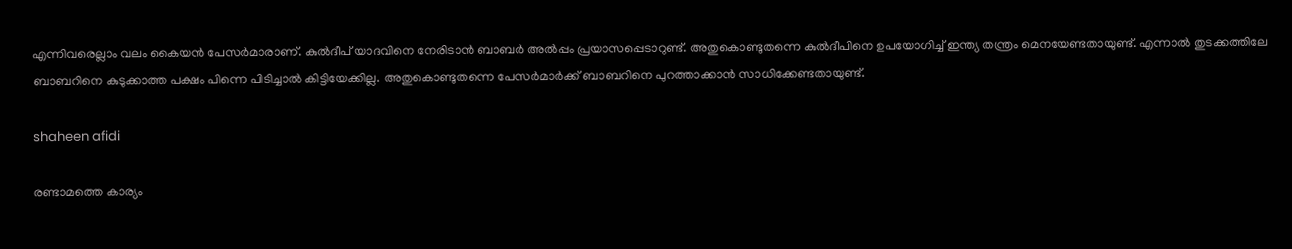എന്നിവരെല്ലാം വലം കൈയന്‍ പേസര്‍മാരാണ്. കുല്‍ദീപ് യാദവിനെ നേരിടാന്‍ ബാബര്‍ അല്‍പ്പം പ്രയാസപ്പെടാറുണ്ട്. അതുകൊണ്ടുതന്നെ കുല്‍ദീപിനെ ഉപയോഗിച്ച് ഇന്ത്യ തന്ത്രം മെനയേണ്ടതായുണ്ട്. എന്നാല്‍ തുടക്കത്തിലേ ബാബറിനെ കുടുക്കാത്ത പക്ഷം പിന്നെ പിടിച്ചാല്‍ കിട്ടിയേക്കില്ല. അതുകൊണ്ടുതന്നെ പേസര്‍മാര്‍ക്ക് ബാബറിനെ പുറത്താക്കാന്‍ സാധിക്കേണ്ടതായുണ്ട്.

shaheen afidi

രണ്ടാമത്തെ കാര്യം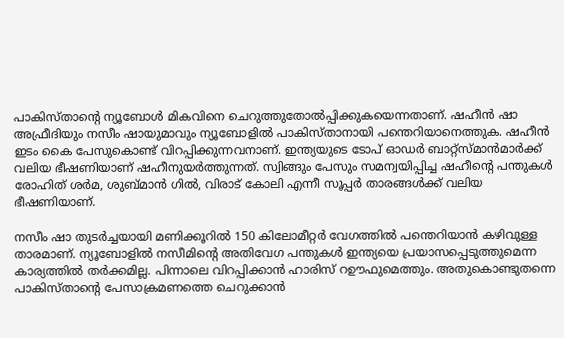പാകിസ്താന്റെ ന്യൂബോള്‍ മികവിനെ ചെറുത്തുതോല്‍പ്പിക്കുകയെന്നതാണ്. ഷഹീന്‍ ഷാ അഫ്രീദിയും നസീം ഷായുമാവും ന്യൂബോളില്‍ പാകിസ്താനായി പന്തെറിയാനെത്തുക. ഷഹീന്‍ ഇടം കൈ പേസുകൊണ്ട് വിറപ്പിക്കുന്നവനാണ്. ഇന്ത്യയുടെ ടോപ് ഓഡര്‍ ബാറ്റ്‌സ്മാന്‍മാര്‍ക്ക് വലിയ ഭീഷണിയാണ് ഷഹീനുയര്‍ത്തുന്നത്. സ്വിങ്ങും പേസും സമന്വയിപ്പിച്ച ഷഹീന്റെ പന്തുകള്‍ രോഹിത് ശര്‍മ, ശുബ്മാന്‍ ഗില്‍, വിരാട് കോലി എന്നീ സൂപ്പര്‍ താരങ്ങള്‍ക്ക് വലിയ ഭീഷണിയാണ്.

നസീം ഷാ തുടര്‍ച്ചയായി മണിക്കൂറില്‍ 150 കിലോമീറ്റര്‍ വേഗത്തില്‍ പന്തെറിയാന്‍ കഴിവുള്ള താരമാണ്. ന്യൂബോളില്‍ നസീമിന്റെ അതിവേഗ പന്തുകള്‍ ഇന്ത്യയെ പ്രയാസപ്പെടുത്തുമെന്ന കാര്യത്തില്‍ തര്‍ക്കമില്ല. പിന്നാലെ വിറപ്പിക്കാന്‍ ഹാരിസ് റഊഫുമെത്തും. അതുകൊണ്ടുതന്നെ പാകിസ്താന്റെ പേസാക്രമണത്തെ ചെറുക്കാന്‍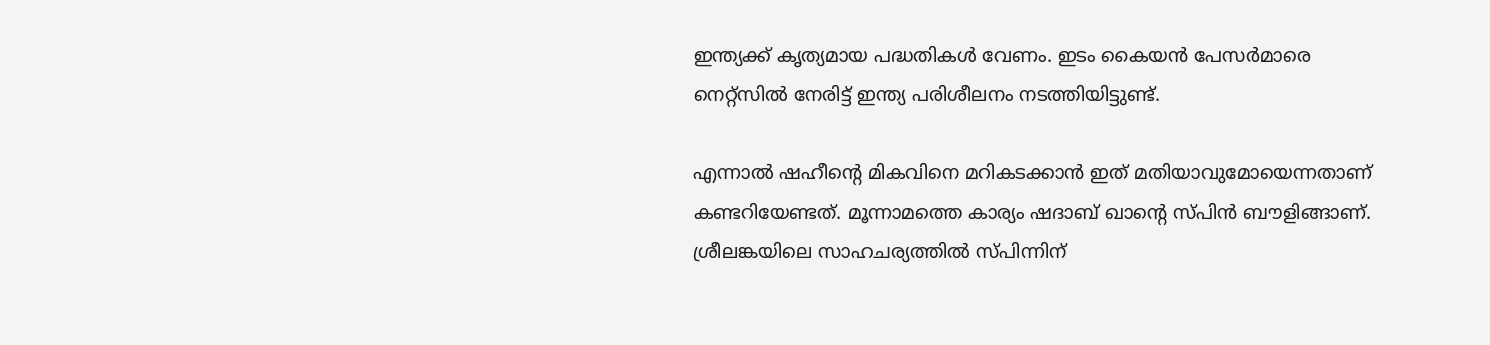ഇന്ത്യക്ക് കൃത്യമായ പദ്ധതികള്‍ വേണം. ഇടം കൈയന്‍ പേസര്‍മാരെ നെറ്റ്‌സില്‍ നേരിട്ട് ഇന്ത്യ പരിശീലനം നടത്തിയിട്ടുണ്ട്.

എന്നാല്‍ ഷഹീന്റെ മികവിനെ മറികടക്കാന്‍ ഇത് മതിയാവുമോയെന്നതാണ് കണ്ടറിയേണ്ടത്. മൂന്നാമത്തെ കാര്യം ഷദാബ് ഖാന്റെ സ്പിന്‍ ബൗളിങ്ങാണ്. ശ്രീലങ്കയിലെ സാഹചര്യത്തില്‍ സ്പിന്നിന്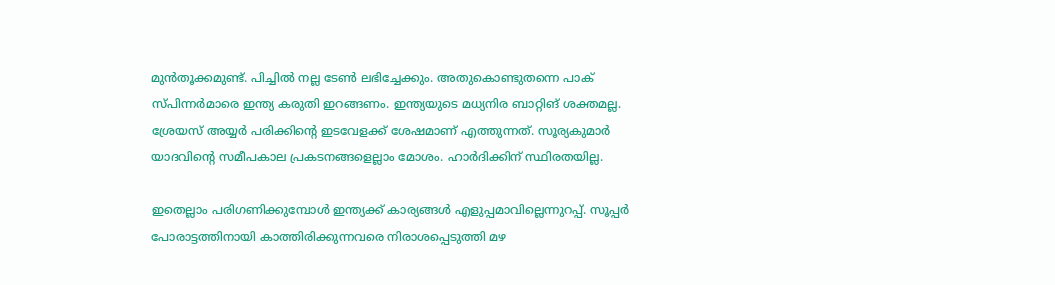മുന്‍തൂക്കമുണ്ട്. പിച്ചില്‍ നല്ല ടേണ്‍ ലഭിച്ചേക്കും. അതുകൊണ്ടുതന്നെ പാക് സ്പിന്നര്‍മാരെ ഇന്ത്യ കരുതി ഇറങ്ങണം. ഇന്ത്യയുടെ മധ്യനിര ബാറ്റിങ് ശക്തമല്ല. ശ്രേയസ് അയ്യര്‍ പരിക്കിന്റെ ഇടവേളക്ക് ശേഷമാണ് എത്തുന്നത്. സൂര്യകുമാര്‍ യാദവിന്റെ സമീപകാല പ്രകടനങ്ങളെല്ലാം മോശം. ഹാര്‍ദിക്കിന് സ്ഥിരതയില്ല.

ഇതെല്ലാം പരിഗണിക്കുമ്പോള്‍ ഇന്ത്യക്ക് കാര്യങ്ങള്‍ എളുപ്പമാവില്ലെന്നുറപ്പ്. സൂപ്പര്‍ പോരാട്ടത്തിനായി കാത്തിരിക്കുന്നവരെ നിരാശപ്പെടുത്തി മഴ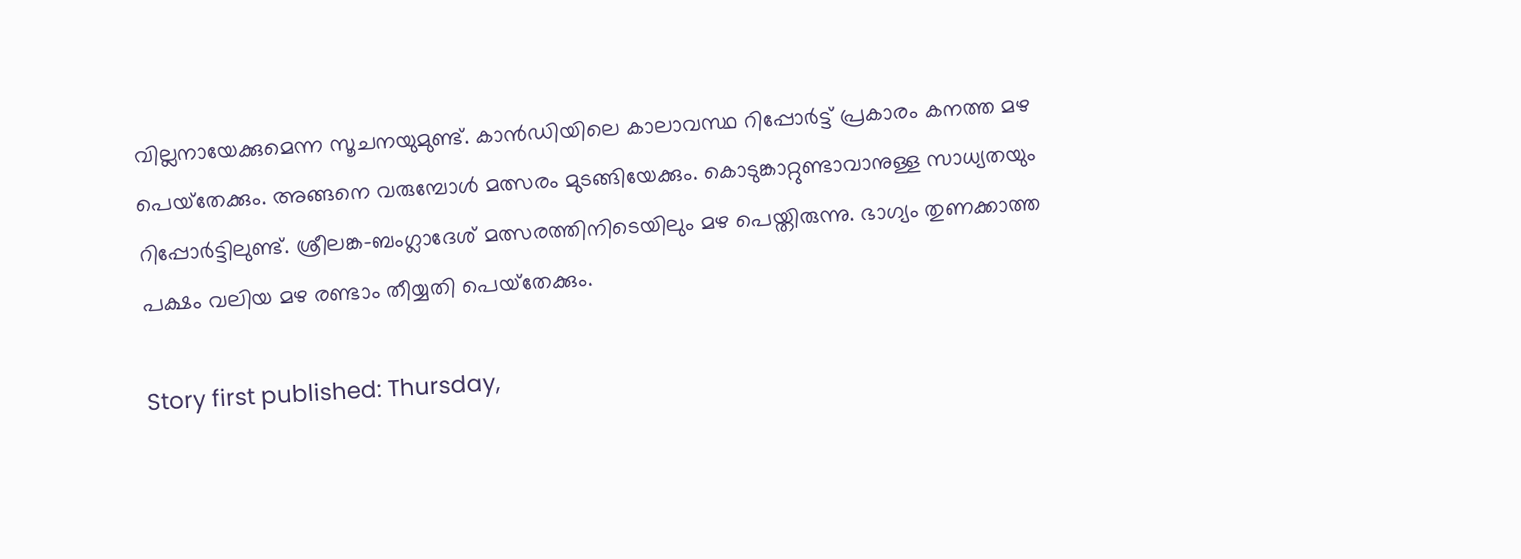വില്ലനായേക്കുമെന്ന സൂചനയുമുണ്ട്. കാന്‍ഡിയിലെ കാലാവസ്ഥ റിപ്പോര്‍ട്ട് പ്രകാരം കനത്ത മഴ പെയ്‌തേക്കും. അങ്ങനെ വരുമ്പോള്‍ മത്സരം മുടങ്ങിയേക്കും. കൊടുങ്കാറ്റുണ്ടാവാനുള്ള സാധ്യതയും റിപ്പോര്‍ട്ടിലുണ്ട്. ശ്രീലങ്ക-ബംഗ്ലാദേശ് മത്സരത്തിനിടെയിലും മഴ പെയ്തിരുന്നു. ഭാഗ്യം തുണക്കാത്ത പക്ഷം വലിയ മഴ രണ്ടാം തീയ്യതി പെയ്‌തേക്കും.

Story first published: Thursday,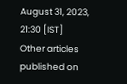August 31, 2023, 21:30 [IST]
Other articles published on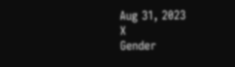Aug 31, 2023
X
Gender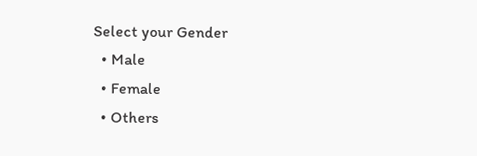Select your Gender
  • Male
  • Female
  • Others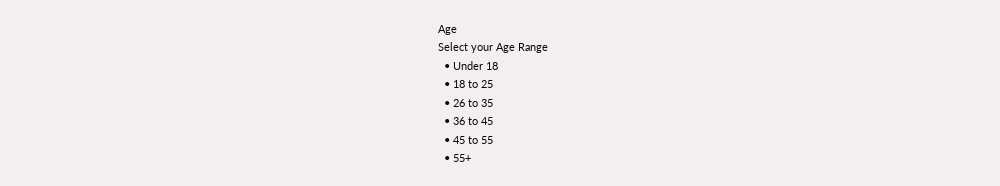Age
Select your Age Range
  • Under 18
  • 18 to 25
  • 26 to 35
  • 36 to 45
  • 45 to 55
  • 55+